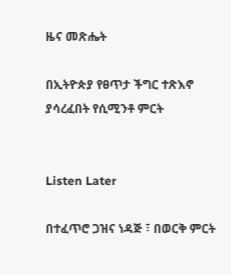ዜና መጽሔት

በኢትዮጵያ የፀጥታ ችግር ተጽእኖ ያሳረፈበት የሲሚንቶ ምርት


Listen Later

በተፈጥሮ ጋዝና ነዳጅ ፣ በወርቅ ምርት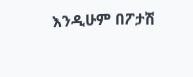እንዲሁም በፖታሽ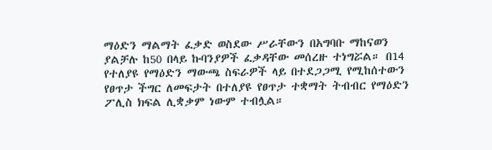ማዕድን ማልማት ፈቃድ ወስደው ሥራቸውን በአግባቡ ማከናወን ያልቻሉ ከ50 በላይ ኩባንያዎች ፈቃዳቸው መሰረዙ ተነግሯል። በ14 የተለያዩ የማዕድን ማውጫ ስፍራዎች ላይ በተደጋጋሚ የሚከሰተውን የፀጥታ ችግር ለመፍታት በተለያዩ የፀጥታ ተቋማት ትብብር የማዕድን ፖሊስ ክፍል ሊቋቃም ነውም ተብሏል።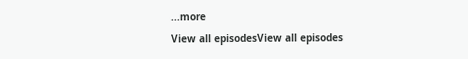...more
View all episodesView all episodes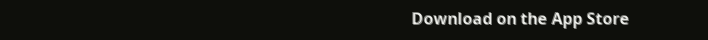Download on the App Store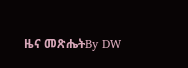ዜና መጽሔትBy DW